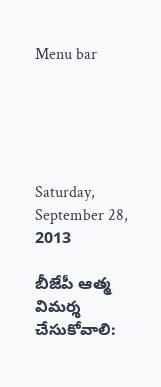Menu bar





Saturday, September 28, 2013

బీజేపీ ఆత్మ విమర్శ చేసుకోవాలి: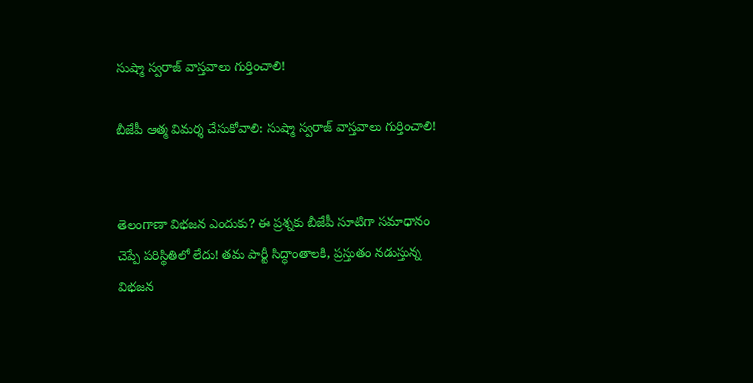సుష్మా స్వరాజ్ వాస్తవాలు గుర్తించాలి!

బీజేపీ ఆత్మ విమర్శ చేసుకోవాలి: సుష్మా స్వరాజ్ వాస్తవాలు గుర్తించాలి!


తెలంగాణా విభజన ఎందుకు? ఈ ప్రశ్నకు బీజేపీ సూటిగా సమాధానం చెప్పే పరిస్థితిలో లేదు! తమ పార్టీ సిద్ధాంతాలకి, ప్రస్తుతం నడుస్తున్న విభజన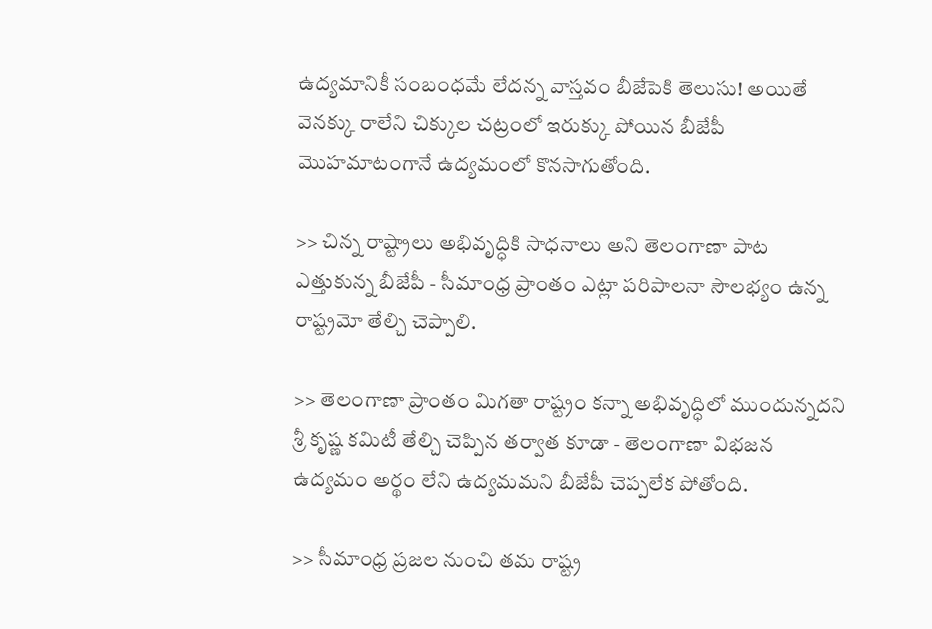ఉద్యమానికీ సంబంధమే లేదన్న వాస్తవం బీజేపెకి తెలుసు! అయితే వెనక్కు రాలేని చిక్కుల చట్రంలో ఇరుక్కు పోయిన బీజేపీ మొహమాటంగానే ఉద్యమంలో కొనసాగుతోంది.

>> చిన్న రాష్ట్రాలు అభివృద్ధికి సాధనాలు అని తెలంగాణా పాట ఎత్తుకున్న బీజేపీ - సీమాంధ్ర ప్రాంతం ఎట్లా పరిపాలనా సౌలభ్యం ఉన్న రాష్ట్రమో తేల్చి చెప్పాలి.

>> తెలంగాణా ప్రాంతం మిగతా రాష్ట్రం కన్నా అభివృద్ధిలో ముందున్నదని శ్రీ కృష్ణ కమిటీ తేల్చి చెప్పిన తర్వాత కూడా - తెలంగాణా విభజన ఉద్యమం అర్థం లేని ఉద్యమమని బీజేపీ చెప్పలేక పోతోంది.

>> సీమాంధ్ర ప్రజల నుంచి తమ రాష్ట్ర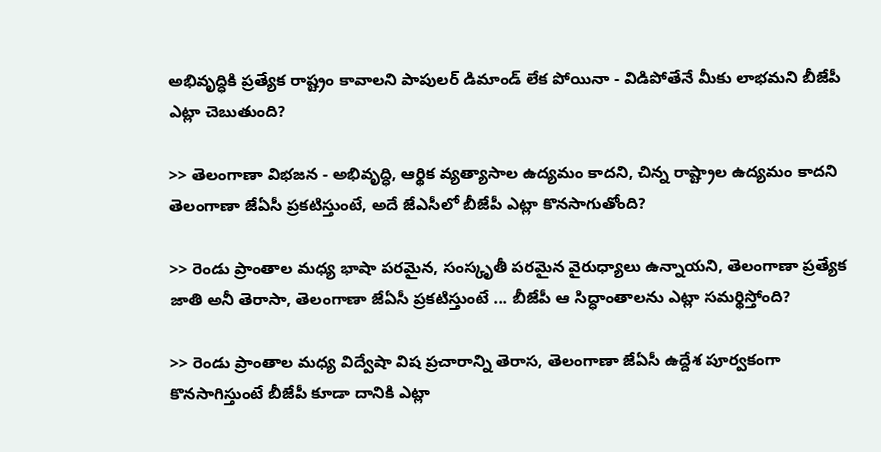అభివృద్ధికి ప్రత్యేక రాష్ట్రం కావాలని పాపులర్ డిమాండ్ లేక పోయినా - విడిపోతేనే మీకు లాభమని బీజేపీ ఎట్లా చెబుతుంది?

>> తెలంగాణా విభజన - అభివృద్ధి, ఆర్థిక వ్యత్యాసాల ఉద్యమం కాదని, చిన్న రాష్ట్రాల ఉద్యమం కాదని తెలంగాణా జేఏసీ ప్రకటిస్తుంటే, అదే జేఎసీలో బీజేపీ ఎట్లా కొనసాగుతోంది?

>> రెండు ప్రాంతాల మధ్య భాషా పరమైన, సంస్కృతీ పరమైన వైరుధ్యాలు ఉన్నాయని, తెలంగాణా ప్రత్యేక జాతి అనీ తెరాసా, తెలంగాణా జేఏసీ ప్రకటిస్తుంటే ... బీజేపీ ఆ సిద్ధాంతాలను ఎట్లా సమర్థిస్తోంది?

>> రెండు ప్రాంతాల మధ్య విద్వేషా విష ప్రచారాన్ని తెరాస, తెలంగాణా జేఏసీ ఉద్దేశ పూర్వకంగా కొనసాగిస్తుంటే బీజేపీ కూడా దానికి ఎట్లా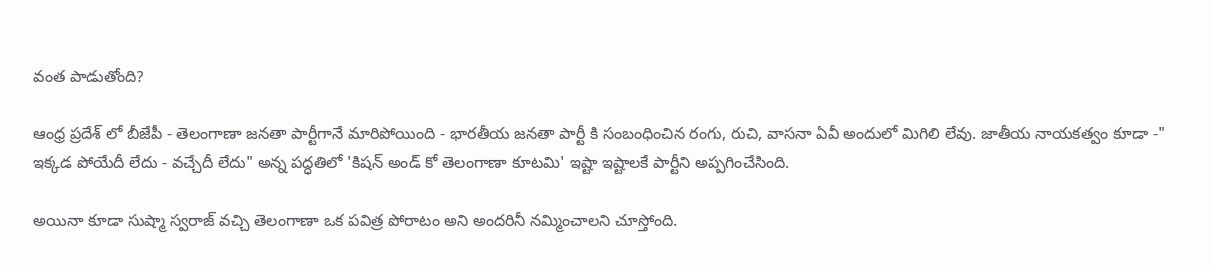వంత పాడుతోంది?

ఆంధ్ర ప్రదేశ్ లో బీజేపీ - తెలంగాణా జనతా పార్టీగానే మారిపోయింది - భారతీయ జనతా పార్టీ కి సంబంధించిన రంగు, రుచి, వాసనా ఏవీ అందులో మిగిలి లేవు. జాతీయ నాయకత్వం కూడా -" ఇక్కడ పోయేదీ లేదు - వచ్చేదీ లేదు" అన్న పద్ధతిలో 'కిషన్ అండ్ కో తెలంగాణా కూటమి' ఇష్టా ఇష్టాలకే పార్టీని అప్పగించేసింది.

అయినా కూడా సుష్మా స్వరాజ్ వచ్చి తెలంగాణా ఒక పవిత్ర పోరాటం అని అందరినీ నమ్మించాలని చూస్తోంది.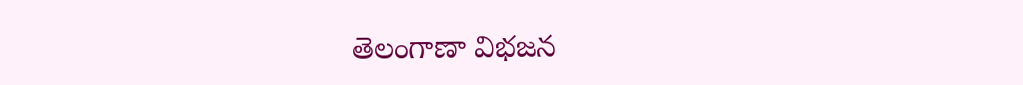తెలంగాణా విభజన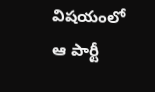విషయంలో ఆ పార్టీ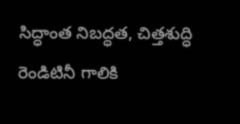సిద్ధాంత నిబద్ధత, చిత్తశుద్ధి రెండిటినీ గాలికి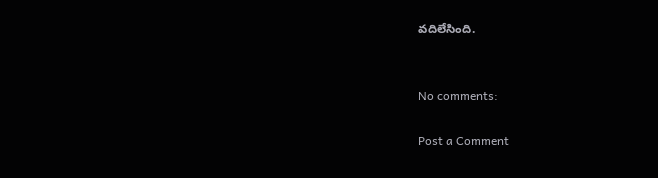వదిలేసింది.


No comments:

Post a Comment